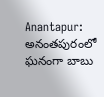Anantapur: అనంతపురంలో ఘనంగా బాబు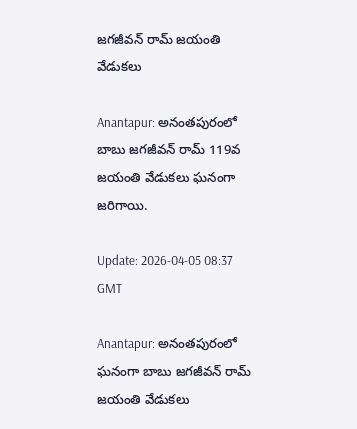జగజీవన్ రామ్ జయంతి వేడుకలు

Anantapur: అనంతపురంలో బాబు జగజీవన్ రామ్ 119వ జయంతి వేడుకలు ఘనంగా జరిగాయి.

Update: 2026-04-05 08:37 GMT

Anantapur: అనంతపురంలో ఘనంగా బాబు జగజీవన్ రామ్ జయంతి వేడుకలు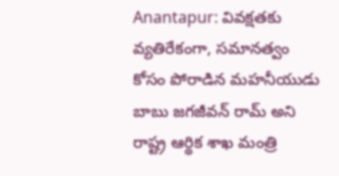Anantapur: వివక్షతకు వ్యతిరేకంగా, సమానత్వం కోసం పోరాడిన మహనీయుడు బాబు జగజీవన్ రామ్ అని రాష్ట్ర ఆర్థిక శాఖ మంత్రి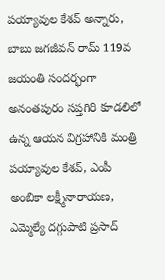పయ్యావుల కేశవ్ అన్నారు, బాబు జగజీవన్ రామ్ 119వ జయంతి సందర్భంగా అనంతపురం సప్తగిరి కూడలిలో ఉన్న ఆయన విగ్రహానికి మంత్రి పయ్యావుల కేశవ్, ఎంపీ అంబికా లక్ష్మీనారాయణ, ఎమ్మెల్యే దగ్గుపాటి ప్రసాద్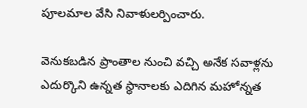పూలమాల వేసి నివాళులర్పించారు.

వెనుకబడిన ప్రాంతాల నుంచి వచ్చి అనేక సవాళ్లను ఎదుర్కొని ఉన్నత స్థానాలకు ఎదిగిన మహోన్నత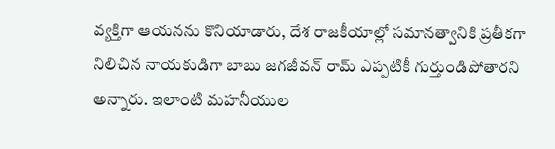వ్యక్తిగా ఆయనను కొనియాడారు, దేశ రాజకీయాల్లో సమానత్వానికి ప్రతీకగా నిలిచిన నాయకుడిగా బాబు జగజీవన్ రామ్ ఎప్పటికీ గుర్తుండిపోతారని అన్నారు. ఇలాంటి మహనీయుల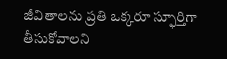జీవితాలను ప్రతి ఒక్కరూ స్ఫూర్తిగా తీసుకోవాలని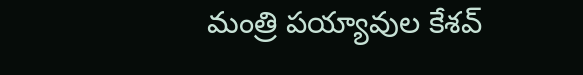మంత్రి పయ్యావుల కేశవ్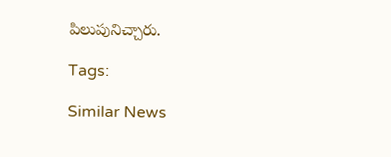పిలుపునిచ్చారు.

Tags:

Similar News